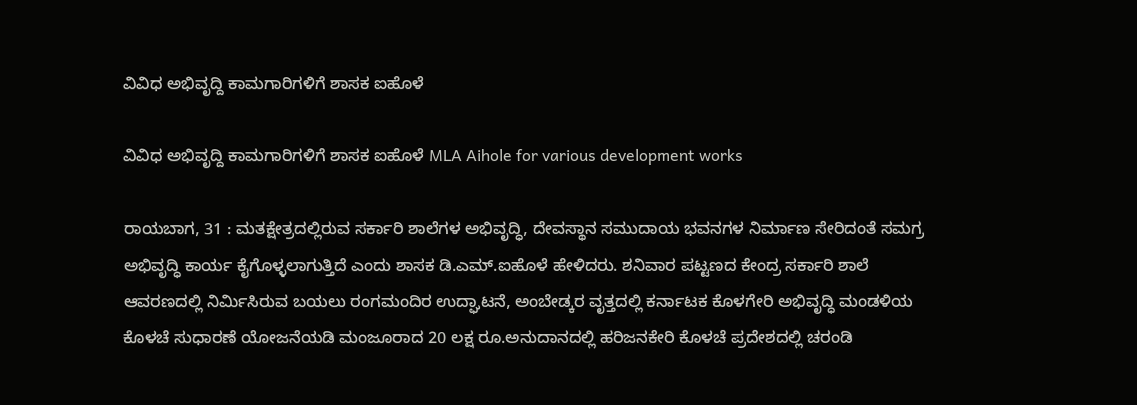ವಿವಿಧ ಅಭಿವೃದ್ದಿ ಕಾಮಗಾರಿಗಳಿಗೆ ಶಾಸಕ ಐಹೊಳೆ

ವಿವಿಧ ಅಭಿವೃದ್ದಿ ಕಾಮಗಾರಿಗಳಿಗೆ ಶಾಸಕ ಐಹೊಳೆ MLA Aihole for various development works

ರಾಯಬಾಗ, 31 : ಮತಕ್ಷೇತ್ರದಲ್ಲಿರುವ ಸರ್ಕಾರಿ ಶಾಲೆಗಳ ಅಭಿವೃದ್ಧಿ, ದೇವಸ್ಥಾನ ಸಮುದಾಯ ಭವನಗಳ ನಿರ್ಮಾಣ ಸೇರಿದಂತೆ ಸಮಗ್ರ ಅಭಿವೃದ್ಧಿ ಕಾರ್ಯ ಕೈಗೊಳ್ಳಲಾಗುತ್ತಿದೆ ಎಂದು ಶಾಸಕ ಡಿ.ಎಮ್‌.ಐಹೊಳೆ ಹೇಳಿದರು. ಶನಿವಾರ ಪಟ್ಟಣದ ಕೇಂದ್ರ ಸರ್ಕಾರಿ ಶಾಲೆ ಆವರಣದಲ್ಲಿ ನಿರ್ಮಿಸಿರುವ ಬಯಲು ರಂಗಮಂದಿರ ಉದ್ಘಾಟನೆ, ಅಂಬೇಡ್ಕರ ವೃತ್ತದಲ್ಲಿ ಕರ್ನಾಟಕ ಕೊಳಗೇರಿ ಅಭಿವೃದ್ಧಿ ಮಂಡಳಿಯ ಕೊಳಚೆ ಸುಧಾರಣೆ ಯೋಜನೆಯಡಿ ಮಂಜೂರಾದ 20 ಲಕ್ಷ ರೂ.ಅನುದಾನದಲ್ಲಿ ಹರಿಜನಕೇರಿ ಕೊಳಚೆ ಪ್ರದೇಶದಲ್ಲಿ ಚರಂಡಿ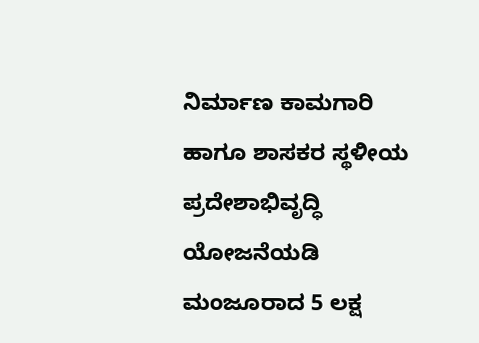ನಿರ್ಮಾಣ ಕಾಮಗಾರಿ ಹಾಗೂ ಶಾಸಕರ ಸ್ಥಳೀಯ ಪ್ರದೇಶಾಭಿವೃದ್ಧಿ ಯೋಜನೆಯಡಿ ಮಂಜೂರಾದ 5 ಲಕ್ಷ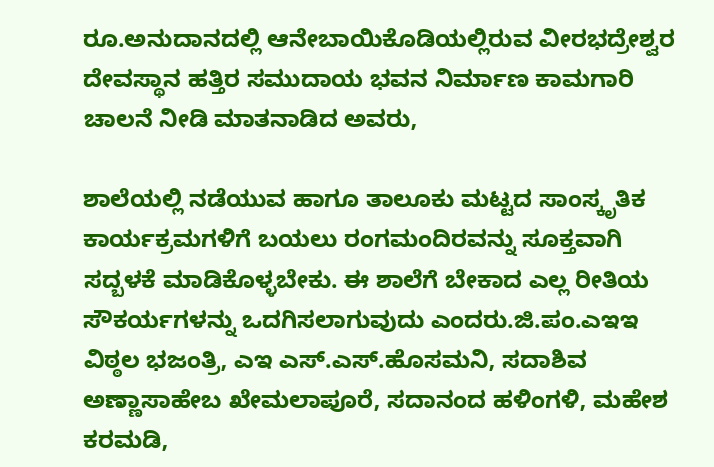ರೂ.ಅನುದಾನದಲ್ಲಿ ಆನೇಬಾಯಿಕೊಡಿಯಲ್ಲಿರುವ ವೀರಭದ್ರೇಶ್ವರ ದೇವಸ್ಥಾನ ಹತ್ತಿರ ಸಮುದಾಯ ಭವನ ನಿರ್ಮಾಣ ಕಾಮಗಾರಿ ಚಾಲನೆ ನೀಡಿ ಮಾತನಾಡಿದ ಅವರು,

ಶಾಲೆಯಲ್ಲಿ ನಡೆಯುವ ಹಾಗೂ ತಾಲೂಕು ಮಟ್ಟದ ಸಾಂಸ್ಕೃತಿಕ ಕಾರ್ಯಕ್ರಮಗಳಿಗೆ ಬಯಲು ರಂಗಮಂದಿರವನ್ನು ಸೂಕ್ತವಾಗಿ ಸದ್ಬಳಕೆ ಮಾಡಿಕೊಳ್ಳಬೇಕು. ಈ ಶಾಲೆಗೆ ಬೇಕಾದ ಎಲ್ಲ ರೀತಿಯ ಸೌಕರ್ಯಗಳನ್ನು ಒದಗಿಸಲಾಗುವುದು ಎಂದರು.ಜಿ.ಪಂ.ಎಇಇ ವಿಠ್ಠಲ ಭಜಂತ್ರಿ, ಎಇ ಎಸ್‌.ಎಸ್‌.ಹೊಸಮನಿ, ಸದಾಶಿವ ಅಣ್ಣಾಸಾಹೇಬ ಖೇಮಲಾಪೂರೆ, ಸದಾನಂದ ಹಳಿಂಗಳಿ, ಮಹೇಶ ಕರಮಡಿ,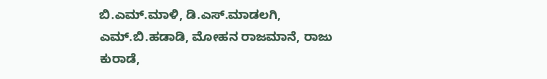ಬಿ.ಎಮ್‌.ಮಾಳಿ, ಡಿ.ಎಸ್‌.ಮಾಡಲಗಿ, ಎಮ್‌.ಬಿ.ಹಡಾಡಿ, ಮೋಹನ ರಾಜಮಾನೆ, ರಾಜು ಕುರಾಡೆ,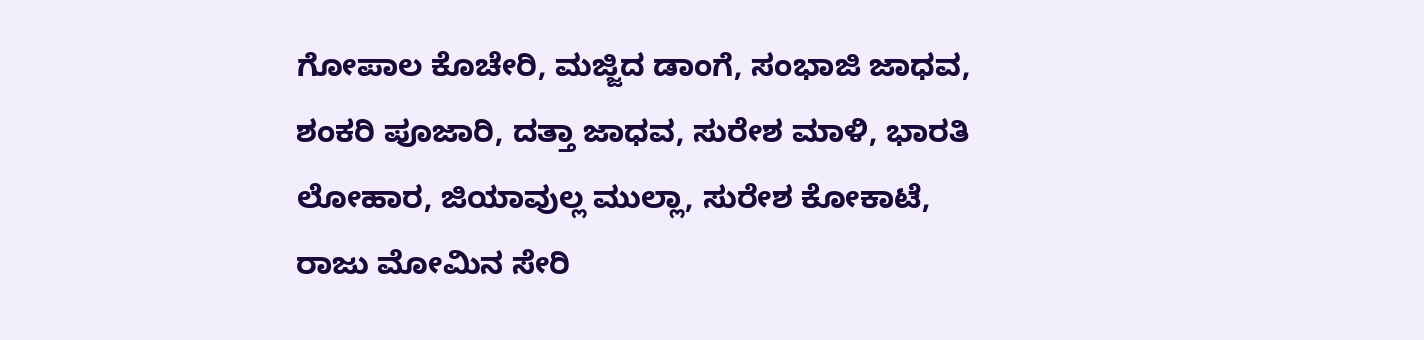ಗೋಪಾಲ ಕೊಚೇರಿ, ಮಜ್ಜಿದ ಡಾಂಗೆ, ಸಂಭಾಜಿ ಜಾಧವ, ಶಂಕರಿ ಪೂಜಾರಿ, ದತ್ತಾ ಜಾಧವ, ಸುರೇಶ ಮಾಳಿ, ಭಾರತಿ ಲೋಹಾರ, ಜಿಯಾವುಲ್ಲ ಮುಲ್ಲಾ, ಸುರೇಶ ಕೋಕಾಟೆ, ರಾಜು ಮೋಮಿನ ಸೇರಿ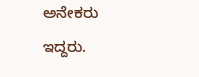ಅನೇಕರು ಇದ್ದರು.